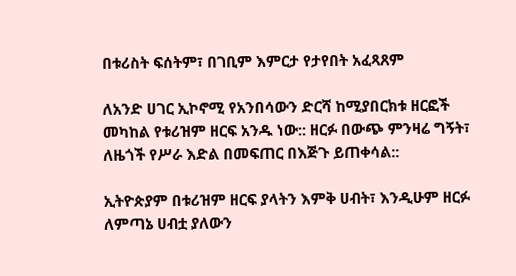በቱሪስት ፍሰትም፣ በገቢም እምርታ የታየበት አፈጻጸም

ለአንድ ሀገር ኢኮኖሚ የአንበሳውን ድርሻ ከሚያበርክቱ ዘርፎች መካከል የቱሪዝም ዘርፍ አንዱ ነው:: ዘርፉ በውጭ ምንዛሬ ግኝት፣ ለዜጎች የሥራ እድል በመፍጠር በእጅጉ ይጠቀሳል::

ኢትዮጵያም በቱሪዝም ዘርፍ ያላትን እምቅ ሀብት፣ እንዲሁም ዘርፉ ለምጣኔ ሀብቷ ያለውን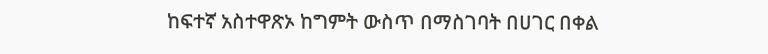ከፍተኛ አስተዋጽኦ ከግምት ውስጥ በማስገባት በሀገር በቀል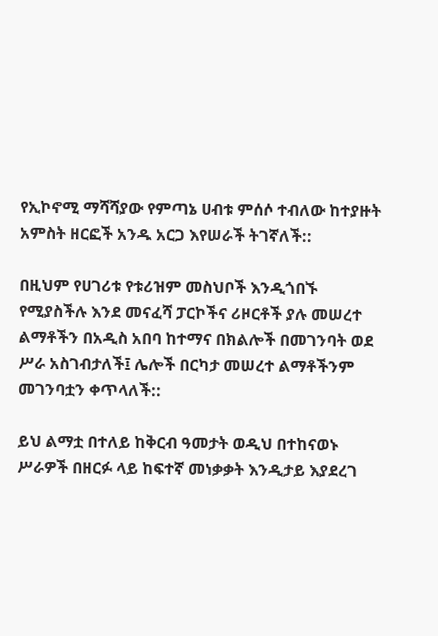የኢኮኖሚ ማሻሻያው የምጣኔ ሀብቱ ምሰሶ ተብለው ከተያዙት አምስት ዘርፎች አንዱ አርጋ እየሠራች ትገኛለች::

በዚህም የሀገሪቱ የቱሪዝም መስህቦች እንዲጎበኙ የሚያስችሉ እንደ መናፈሻ ፓርኮችና ሪዞርቶች ያሉ መሠረተ ልማቶችን በአዲስ አበባ ከተማና በክልሎች በመገንባት ወደ ሥራ አስገብታለች፤ ሌሎች በርካታ መሠረተ ልማቶችንም መገንባቷን ቀጥላለች::

ይህ ልማቷ በተለይ ከቅርብ ዓመታት ወዲህ በተከናወኑ ሥራዎች በዘርፉ ላይ ከፍተኛ መነቃቃት እንዲታይ እያደረገ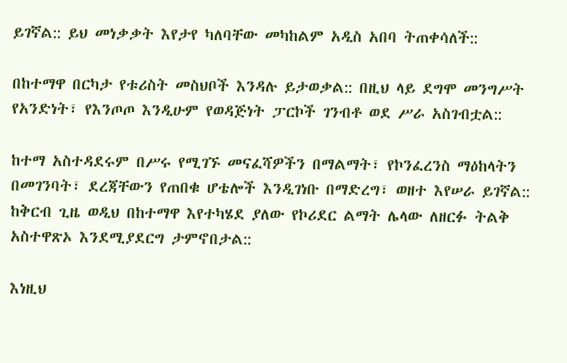ይገኛል:: ይህ መነቃቃት እየታየ ካለባቸው መካከልም አዲስ አበባ ትጠቀሳለች::

በከተማዋ በርካታ የቱሪስት መስህቦች እንዳሉ ይታወቃል:: በዚህ ላይ ደግሞ መንግሥት የአንድነት፣ የእንጦጦ እንዲሁም የወዳጅነት ፓርኮች ገንብቶ ወደ ሥራ አስገብቷል::

ከተማ አስተዳደሩም በሥሩ የሚገኙ መናፈሻዎችን በማልማት፣ የኮንፈረንስ ማዕከላትን በመገንባት፣ ደረጃቸውን የጠበቁ ሆቴሎች እንዲገነቡ በማድረግ፣ ወዘተ እየሠራ ይገኛል:: ከቅርብ ጊዜ ወዲህ በከተማዋ እየተካሄደ ያለው የኮሪደር ልማት ሌላው ለዘርፉ ትልቅ አስተዋጽኦ እንደሚያደርግ ታምኖበታል::

እነዚህ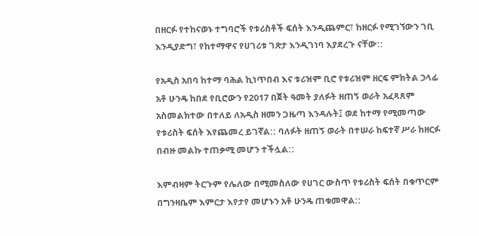በዘርፉ የተከናወኑ ተግባሮች የቱሪስቶች ፍሰት እንዲጨምር፣ ከዘርፉ የሚገኘውን ገቢ እንዲያድግ፣ የከተማዋና የሀገሪቱ ገጽታ እንዲገነባ እያደረጉ ናቸው::

የአዲስ አበባ ከተማ ባሕል ኪነጥበብ እና ቱሪዝም ቢሮ የቱሪዝም ዘርፍ ምክትል ኃላፊ አቶ ሁንዴ ከበደ የቢሮውን የ2017 በጀት ዓመት ያለፉት ዘጠኝ ወራት አፈጻጸም አስመልክተው በተለይ ለአዲስ ዘመን ጋዜጣ እንዳሉት፤ ወደ ከተማ የሚመጣው የቱሪስት ፍሰት እየጨመረ ይገኛል:: ባለፉት ዘጠኝ ወራት በተሠራ ከፍተኛ ሥራ ከዘርፉ በብዙ መልኩ ተጠቃሚ መሆን ተችሏል::

እምብዛም ትርጉም የሌለው በሚመስለው የሀገር ውስጥ የቱሪስት ፍሰት በቁጥርም በግንዛቤም እምርታ እየታየ መሆኑን አቶ ሁንዴ ጠቁመዋል::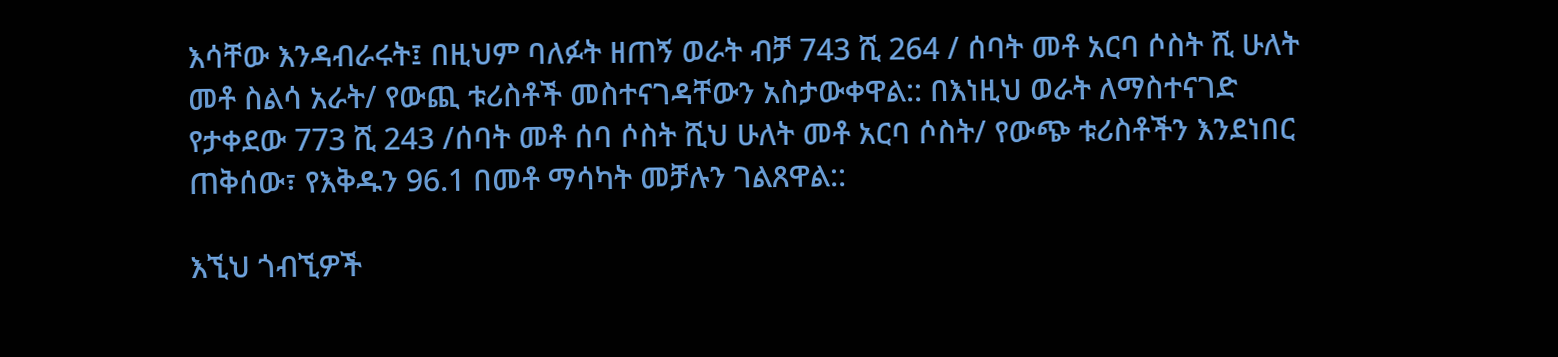እሳቸው እንዳብራሩት፤ በዚህም ባለፉት ዘጠኝ ወራት ብቻ 743 ሺ 264 / ሰባት መቶ አርባ ሶስት ሺ ሁለት መቶ ስልሳ አራት/ የውጪ ቱሪስቶች መስተናገዳቸውን አስታውቀዋል:: በእነዚህ ወራት ለማስተናገድ የታቀደው 773 ሺ 243 /ሰባት መቶ ሰባ ሶስት ሺህ ሁለት መቶ አርባ ሶስት/ የውጭ ቱሪስቶችን እንደነበር ጠቅሰው፣ የእቅዱን 96.1 በመቶ ማሳካት መቻሉን ገልጸዋል::

እኚህ ጎብኚዎች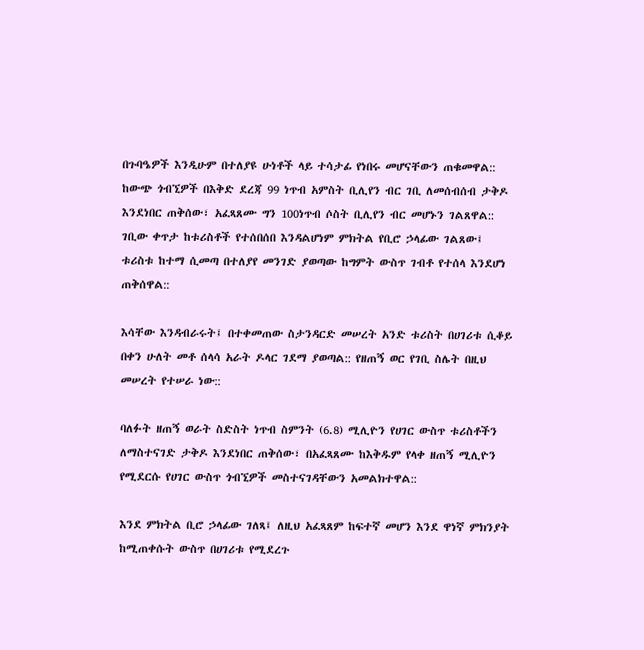በጉባዔዎች እንዲሁም በተለያዩ ሁነቶች ላይ ተሳታፊ የነበሩ መሆናቸውን ጠቁመዋል:: ከውጭ ጎብኚዎች በእቅድ ደረጃ 99 ነጥብ አምስት ቢሊየን ብር ገቢ ለመሰብሰብ ታቅዶ እንደነበር ጠቅሰው፣ አፈጻጸሙ ግን 100ነጥብ ሶስት ቢሊየን ብር መሆኑን ገልጸዋል:: ገቢው ቀጥታ ከቱሪስቶች የተሰበሰበ እንዳልሆነም ምክትል የቢሮ ኃላፊው ገልጸው፤ ቱሪስቱ ከተማ ሲመጣ በተለያየ መንገድ ያወጣው ከግምት ውስጥ ገብቶ የተሰላ እንደሆነ ጠቅሰዋል::

እሳቸው እንዳብራሩት፤ በተቀመጠው ስታንዳርድ መሠረት አንድ ቱሪስት በሀገሪቱ ሲቆይ በቀን ሁለት መቶ ሰላሳ አራት ዶላር ገደማ ያወጣል:: የዘጠኝ ወር የገቢ ስሌት በዚህ መሠረት የተሠራ ነው::

ባለፉት ዘጠኝ ወራት ስድስት ነጥብ ስምንት (6.8) ሚሊዮን የሀገር ውስጥ ቱሪስቶችን ለማስተናገድ ታቅዶ እንደነበር ጠቅሰው፣ በአፈጻጸሙ ከእቅዱም የላቀ ዘጠኝ ሚሊዮን የሚደርሱ የሀገር ውስጥ ጎብኚዎች መስተናገዳቸውን አመልክተዋል::

እንደ ምክትል ቢሮ ኃላፊው ገለጻ፤ ለዚህ አፈጻጸም ከፍተኛ መሆን እንደ ዋነኛ ምክንያት ከሚጠቀሱት ውስጥ በሀገሪቱ የሚደረጉ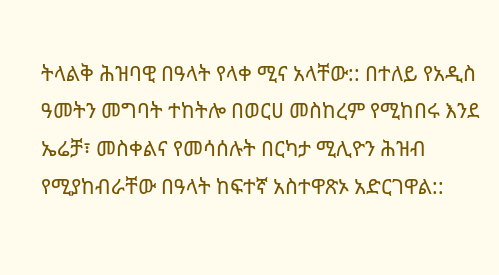ትላልቅ ሕዝባዊ በዓላት የላቀ ሚና አላቸው:: በተለይ የአዲስ ዓመትን መግባት ተከትሎ በወርሀ መስከረም የሚከበሩ እንደ ኤሬቻ፣ መስቀልና የመሳሰሉት በርካታ ሚሊዮን ሕዝብ የሚያከብራቸው በዓላት ከፍተኛ አስተዋጽኦ አድርገዋል::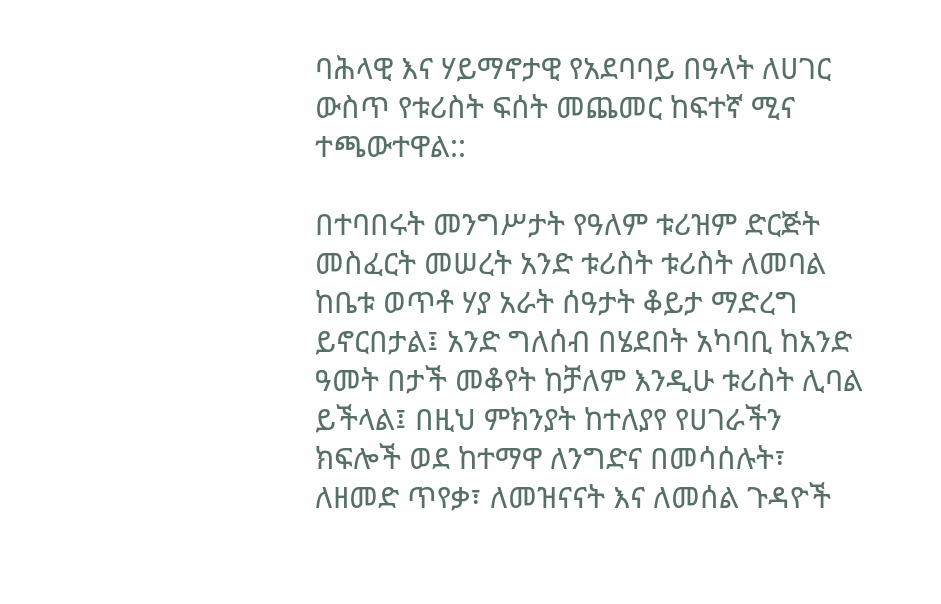ባሕላዊ እና ሃይማኖታዊ የአደባባይ በዓላት ለሀገር ውስጥ የቱሪስት ፍሰት መጨመር ከፍተኛ ሚና ተጫውተዋል::

በተባበሩት መንግሥታት የዓለም ቱሪዝም ድርጅት መስፈርት መሠረት አንድ ቱሪስት ቱሪስት ለመባል ከቤቱ ወጥቶ ሃያ አራት ሰዓታት ቆይታ ማድረግ ይኖርበታል፤ አንድ ግለሰብ በሄደበት አካባቢ ከአንድ ዓመት በታች መቆየት ከቻለም እንዲሁ ቱሪስት ሊባል ይችላል፤ በዚህ ምክንያት ከተለያየ የሀገራችን ክፍሎች ወደ ከተማዋ ለንግድና በመሳሰሉት፣ ለዘመድ ጥየቃ፣ ለመዝናናት እና ለመሰል ጉዳዮች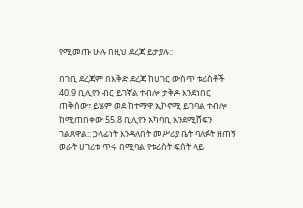የሚመጡ ሁሉ በዚህ ደረጃ ይታያሉ::

በገቢ ደረጃም በእቅድ ደረጃ ከሀገር ውስጥ ቱሪስቶች 40.9 ቢሊየን ብር ይገኛል ተብሎ ታቅዶ እንደነበር ጠቅሰው፣ ይሄም ወደ ከተማዋ ኢኮኖሚ ይገባል ተብሎ ከሚጠበቀው 55.8 ቢሊየን አካባቢ እንደሚሸፍን ገልጸዋል:: ኃላፊነት እንዳለበት መሥሪያ ቤት ባለፉት ዘጠኝ ወራት ሀገሪቱ ጥሩ በሚባል የቱሪስት ፍሰት ላይ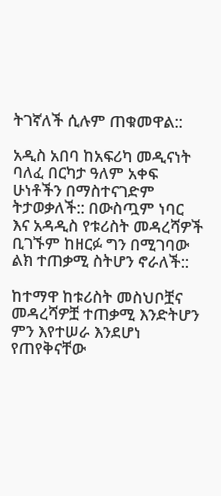ትገኛለች ሲሉም ጠቁመዋል::

አዲስ አበባ ከአፍሪካ መዲናነት ባለፈ በርካታ ዓለም አቀፍ ሁነቶችን በማስተናገድም ትታወቃለች:: በውስጧም ነባር እና አዳዲስ የቱሪስት መዳረሻዎች ቢገኙም ከዘርፉ ግን በሚገባው ልክ ተጠቃሚ ስትሆን ኖራለች::

ከተማዋ ከቱሪስት መስህቦቿና መዳረሻዎቿ ተጠቃሚ እንድትሆን ምን እየተሠራ እንደሆነ የጠየቅናቸው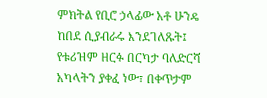ምክትል የቢሮ ኃላፊው አቶ ሁንዴ ከበደ ሲያብራሩ እንደገለጹት፤ የቱሪዝም ዘርፉ በርካታ ባለድርሻ አካላትን ያቀፈ ነው፣ በቀጥታም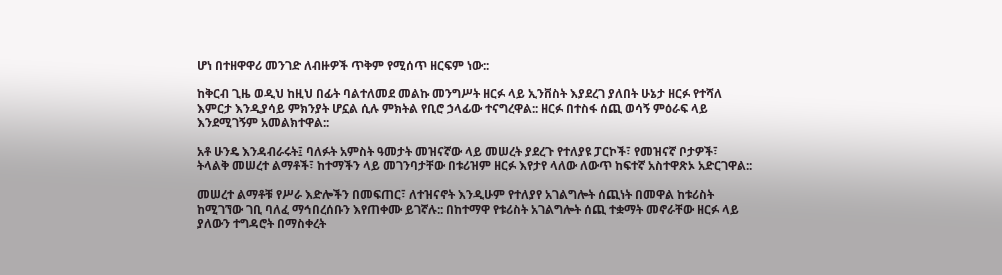ሆነ በተዘዋዋሪ መንገድ ለብዙዎች ጥቅም የሚሰጥ ዘርፍም ነው::

ከቅርብ ጊዜ ወዲህ ከዚህ በፊት ባልተለመደ መልኩ መንግሥት ዘርፉ ላይ ኢንቨስት እያደረገ ያለበት ሁኔታ ዘርፉ የተሻለ እምርታ እንዲያሳይ ምክንያት ሆኗል ሲሉ ምክትል የቢሮ ኃላፊው ተናግረዋል:: ዘርፉ በተስፋ ሰጪ ወሳኝ ምዕራፍ ላይ እንደሚገኝም አመልክተዋል::

አቶ ሁንዴ እንዳብራሩት፤ ባለፉት አምስት ዓመታት መዝናኛው ላይ መሠረት ያደረጉ የተለያዩ ፓርኮች፣ የመዝናኛ ቦታዎች፣ ትላልቅ መሠረተ ልማቶች፣ ከተማችን ላይ መገንባታቸው በቱሪዝም ዘርፉ እየታየ ላለው ለውጥ ከፍተኛ አስተዋጽኦ አድርገዋል::

መሠረተ ልማቶቹ የሥራ እድሎችን በመፍጠር፣ ለተዝናኖት እንዲሁም የተለያየ አገልግሎት ሰጪነት በመዋል ከቱሪስት ከሚገኘው ገቢ ባለፈ ማኅበረሰቡን እየጠቀሙ ይገኛሉ:: በከተማዋ የቱሪስት አገልግሎት ሰጪ ተቋማት መኖራቸው ዘርፉ ላይ ያለውን ተግዳሮት በማስቀረት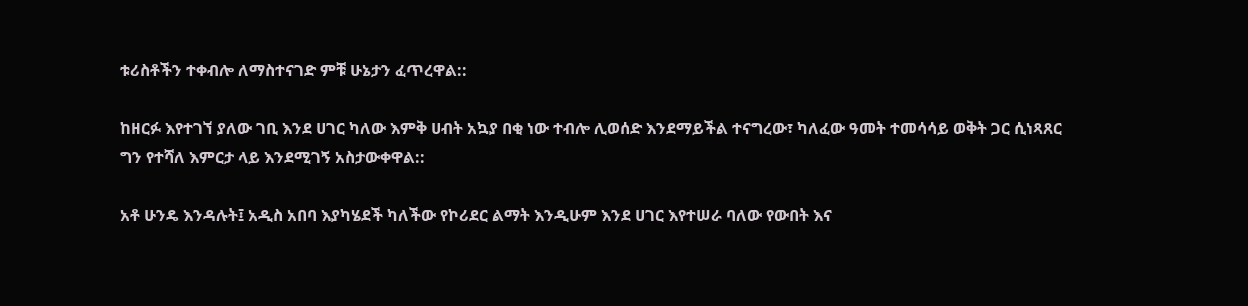ቱሪስቶችን ተቀብሎ ለማስተናገድ ምቹ ሁኔታን ፈጥረዋል::

ከዘርፉ እየተገኘ ያለው ገቢ እንደ ሀገር ካለው እምቅ ሀብት አኳያ በቂ ነው ተብሎ ሊወሰድ እንደማይችል ተናግረው፣ ካለፈው ዓመት ተመሳሳይ ወቅት ጋር ሲነጻጸር ግን የተሻለ እምርታ ላይ እንደሚገኝ አስታውቀዋል::

አቶ ሁንዴ እንዳሉት፤ አዲስ አበባ እያካሄደች ካለችው የኮሪደር ልማት እንዲሁም እንደ ሀገር እየተሠራ ባለው የውበት እና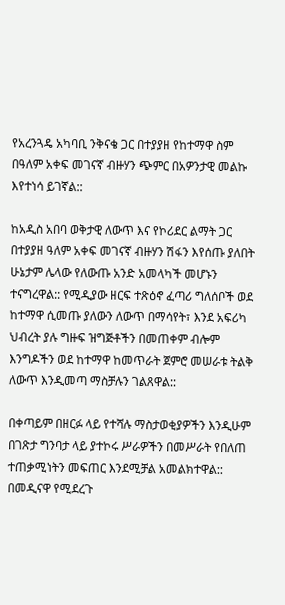የአረንጓዴ አካባቢ ንቅናቄ ጋር በተያያዘ የከተማዋ ስም በዓለም አቀፍ መገናኛ ብዙሃን ጭምር በአዎንታዊ መልኩ እየተነሳ ይገኛል::

ከአዲስ አበባ ወቅታዊ ለውጥ እና የኮሪደር ልማት ጋር በተያያዘ ዓለም አቀፍ መገናኛ ብዙሃን ሽፋን እየሰጡ ያለበት ሁኔታም ሌላው የለውጡ አንድ አመላካች መሆኑን ተናግረዋል:: የሚዲያው ዘርፍ ተጽዕኖ ፈጣሪ ግለሰቦች ወደ ከተማዋ ሲመጡ ያለውን ለውጥ በማሳየት፣ እንደ አፍሪካ ህብረት ያሉ ግዙፍ ዝግጅቶችን በመጠቀም ብሎም እንግዶችን ወደ ከተማዋ ከመጥራት ጀምሮ መሠራቱ ትልቅ ለውጥ እንዲመጣ ማስቻሉን ገልጸዋል::

በቀጣይም በዘርፉ ላይ የተሻሉ ማስታወቂያዎችን እንዲሁም በገጽታ ግንባታ ላይ ያተኮሩ ሥራዎችን በመሥራት የበለጠ ተጠቃሚነትን መፍጠር እንደሚቻል አመልክተዋል:: በመዲናዋ የሚደረጉ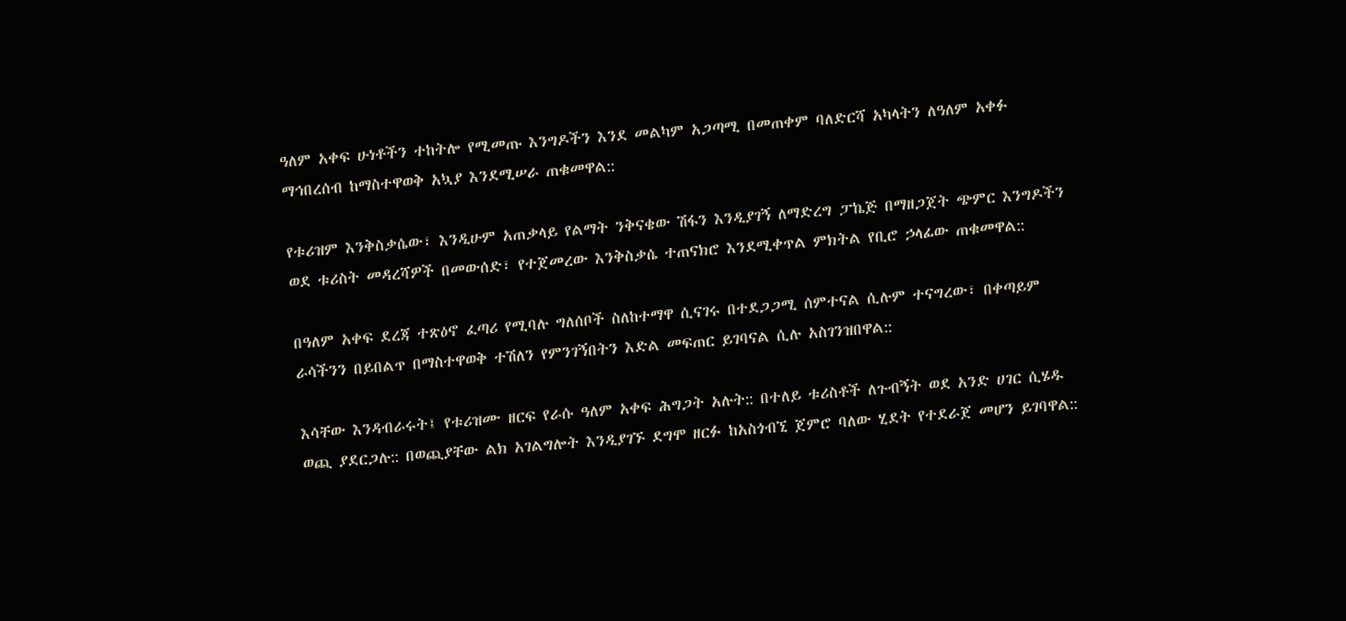ዓለም አቀፍ ሁነቶችን ተከትሎ የሚመጡ እንግዶችን እንደ መልካም አጋጣሚ በመጠቀም ባለድርሻ አካላትን ለዓለም አቀፉ ማኅበረሰብ ከማስተዋወቅ አኳያ እንደሚሠራ ጠቁመዋል::

የቱሪዝም እንቅስቃሴው፣ እንዲሁም አጠቃላይ የልማት ንቅናቄው ሽፋን እንዲያገኝ ለማድረግ ፓኬጅ በማዘጋጀት ጭምር እንግዶችን ወደ ቱሪስት መዳረሻዎች በመውሰድ፣ የተጀመረው እንቅስቃሴ ተጠናክሮ እንደሚቀጥል ምክትል የቢሮ ኃላፊው ጠቁመዋል::

በዓለም አቀፍ ደረጃ ተጽዕኖ ፈጣሪ የሚባሉ ግለሰቦች ስለከተማዋ ሲናገሩ በተደጋጋሚ ሰምተናል ሲሉም ተናግረው፣ በቀጣይም ራሳችንን በይበልጥ በማስተዋወቅ ተሽለን የምንገኝበትን እድል መፍጠር ይገባናል ሲሉ አስገንዝበዋል::

እሳቸው እንዳብራሩት፤ የቱሪዝሙ ዘርፍ የራሱ ዓለም አቀፍ ሕግጋት አሉት:: በተለይ ቱሪስቶች ለጉብኝት ወደ አንድ ሀገር ሲሄዱ ወጪ ያደርጋሉ:: በወጪያቸው ልክ አገልግሎት እንዲያገኙ ደግሞ ዘርፉ ከአስጎብኚ ጀምሮ ባለው ሂደት የተደራጀ መሆን ይገባዋል::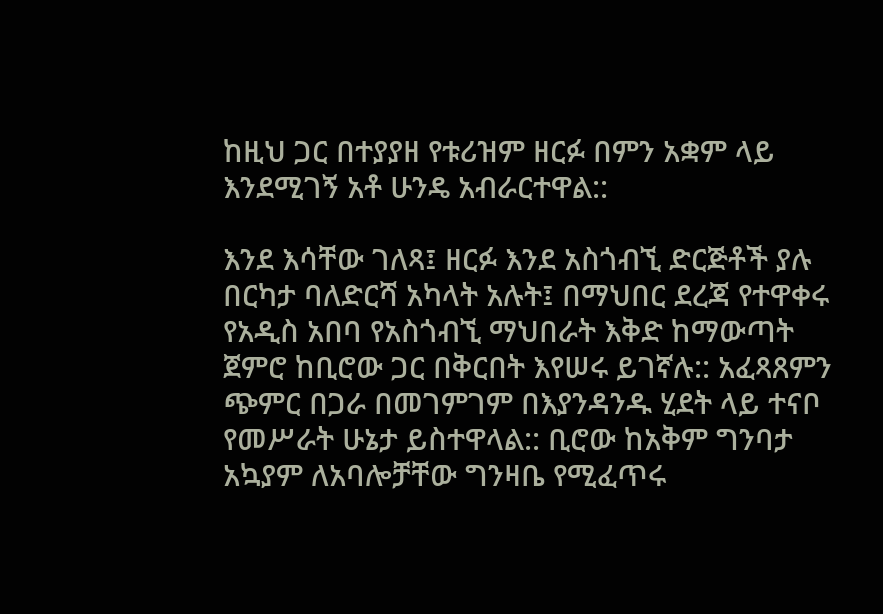ከዚህ ጋር በተያያዘ የቱሪዝም ዘርፉ በምን አቋም ላይ እንደሚገኝ አቶ ሁንዴ አብራርተዋል::

እንደ እሳቸው ገለጻ፤ ዘርፉ እንደ አስጎብኚ ድርጅቶች ያሉ በርካታ ባለድርሻ አካላት አሉት፤ በማህበር ደረጃ የተዋቀሩ የአዲስ አበባ የአስጎብኚ ማህበራት እቅድ ከማውጣት ጀምሮ ከቢሮው ጋር በቅርበት እየሠሩ ይገኛሉ:: አፈጻጸምን ጭምር በጋራ በመገምገም በእያንዳንዱ ሂደት ላይ ተናቦ የመሥራት ሁኔታ ይስተዋላል:: ቢሮው ከአቅም ግንባታ አኳያም ለአባሎቻቸው ግንዛቤ የሚፈጥሩ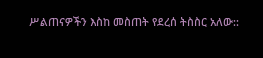ሥልጠናዎችን እስከ መስጠት የደረሰ ትስስር አለው::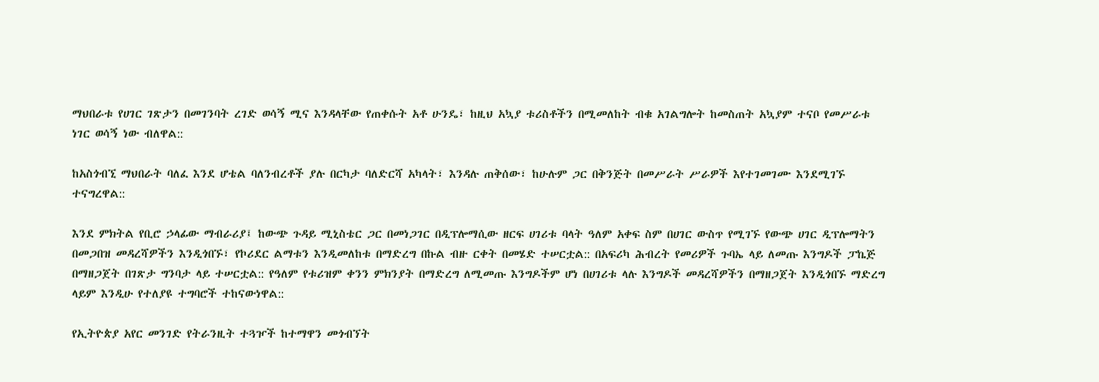ማህበራቱ የሀገር ገጽታን በመገንባት ረገድ ወሳኝ ሚና እንዳላቸው የጠቀሱት አቶ ሁንዴ፣ ከዚህ አኳያ ቱሪስቶችን በሚመለከት ብቁ አገልግሎት ከመስጠት አኳያም ተናቦ የመሥራቱ ነገር ወሳኝ ነው ብለዋል::

ከአስጎብኚ ማህበራት ባለፈ እንደ ሆቴል ባለንብረቶች ያሉ በርካታ ባለድርሻ አካላት፣ እንዳሉ ጠቅሰው፣ ከሁሉም ጋር በቅንጅት በመሥራት ሥራዎች እየተገመገሙ እንደሚገኙ ተናግረዋል::

እንደ ምክትል የቢሮ ኃላፊው ማብራሪያ፤ ከውጭ ጉዳይ ሚኒስቴር ጋር በመነጋገር በዲፕሎማሲው ዘርፍ ሀገሪቱ ባላት ዓለም አቀፍ ስም በሀገር ውስጥ የሚገኙ የውጭ ሀገር ዲፕሎማትን በመጋበዝ መዳረሻዎችን እንዲጎበኙ፣ የኮሪደር ልማቱን እንዲመለከቱ በማድረግ በኩል ብዙ ርቀት በመሄድ ተሠርቷል:: በአፍሪካ ሕብረት የመሪዎች ጉባኤ ላይ ለመጡ እንግዶች ፓኬጅ በማዘጋጀት በገጽታ ግንባታ ላይ ተሠርቷል:: የዓለም የቱሪዝም ቀንን ምክንያት በማድረግ ለሚመጡ እንግዶችም ሆነ በሀገሪቱ ላሉ እንግዶች መዳረሻዎችን በማዘጋጀት እንዲጎበኙ ማድረግ ላይም እንዲሁ የተለያዩ ተግባሮች ተከናውነዋል::

የኢትዮጵያ አየር መንገድ የትራንዚት ተጓዦች ከተማዋን መጎብኘት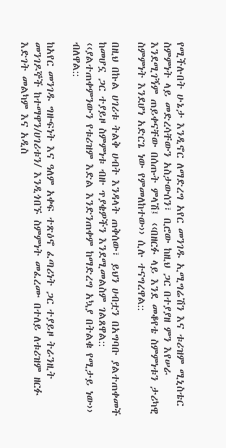የሚችሉበት ሁኔታ እንዲኖር ለማድረግ አየር መንገዱ ኢሚግሬሽን እና ቱሪዝም ሚኒስቴር ስምምነት ላይ መድረሳቸውን አስታውሰን፣ ቢሮው ከዚህ ጋር በተያያዘ ምን እየሠራ እንደሚገኝም ጠይቀናቸው በሰጡት ምላሽ፤ ‹‹በዘርፉ ላይ እንደ መቆየቴ ስምምነቱን ታሪካዊ ስምምነት እንደሆነ አድርጌ ነው የምመለከተው›› ሲሉ ተናግረዋል::

በዚህ በኩል ሀገሪቱ ትልቅ ሀብት እንዳላት ጠቅሰው፣ ይህን ሀብቷን በአግባቡ ያልተጠቀመች ከመሆኗ ጋር ተያይዞ ስምምነቱ ብዙ ጥያቄዎችን እንደሚመልስም ገልጸዋል:: ‹‹ያልተጠቀምንውን የቱሪዝም እድል እንድንጠቀም ከማድረግ አኳያ በትልቁ የሚታይ ነው›› ብለዋል::

ከአየር መንገዱ ግዙፍነት እና ዓለም አቀፍ ተጽዕኖ ፈጣሪነት ጋር ተያይዞ ትራንዚት መንገዶኞች ከተማዋን/ሀገሪቱን/ እንዲጎበኙ ስምምነት መፈረሙ በተለይ ለቱሪዝም ዘርፉ እድገት መልካም እና አዲስ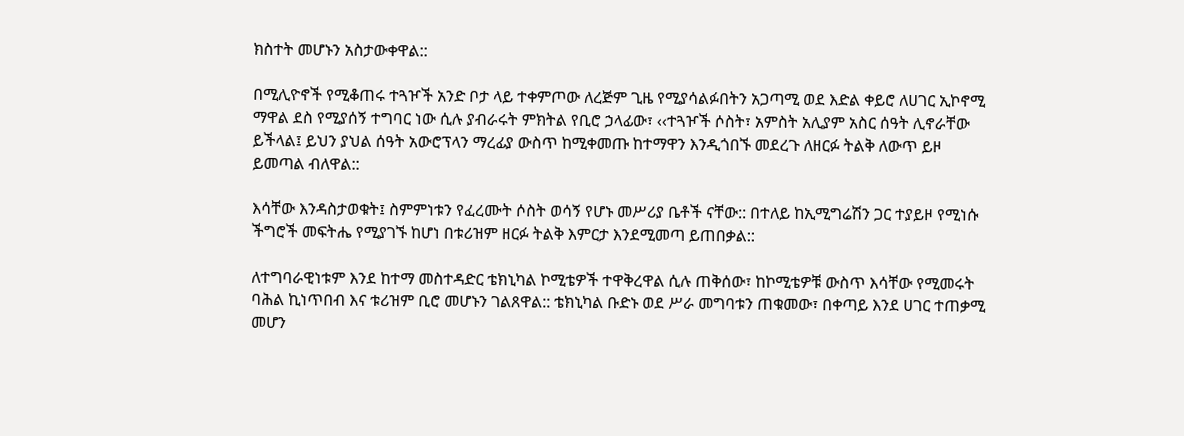ክስተት መሆኑን አስታውቀዋል::

በሚሊዮኖች የሚቆጠሩ ተጓዦች አንድ ቦታ ላይ ተቀምጦው ለረጅም ጊዜ የሚያሳልፉበትን አጋጣሚ ወደ እድል ቀይሮ ለሀገር ኢኮኖሚ ማዋል ደስ የሚያሰኝ ተግባር ነው ሲሉ ያብራሩት ምክትል የቢሮ ኃላፊው፣ ‹‹ተጓዦች ሶስት፣ አምስት አሊያም አስር ሰዓት ሊኖራቸው ይችላል፤ ይህን ያህል ሰዓት አውሮፕላን ማረፊያ ውስጥ ከሚቀመጡ ከተማዋን እንዲጎበኙ መደረጉ ለዘርፉ ትልቅ ለውጥ ይዞ ይመጣል ብለዋል::

እሳቸው እንዳስታወቁት፤ ስምምነቱን የፈረሙት ሶስት ወሳኝ የሆኑ መሥሪያ ቤቶች ናቸው:: በተለይ ከኢሚግሬሽን ጋር ተያይዞ የሚነሱ ችግሮች መፍትሔ የሚያገኙ ከሆነ በቱሪዝም ዘርፉ ትልቅ እምርታ እንደሚመጣ ይጠበቃል::

ለተግባራዊነቱም እንደ ከተማ መስተዳድር ቴክኒካል ኮሚቴዎች ተዋቅረዋል ሲሉ ጠቅሰው፣ ከኮሚቴዎቹ ውስጥ እሳቸው የሚመሩት ባሕል ኪነጥበብ እና ቱሪዝም ቢሮ መሆኑን ገልጸዋል:: ቴክኒካል ቡድኑ ወደ ሥራ መግባቱን ጠቁመው፣ በቀጣይ እንደ ሀገር ተጠቃሚ መሆን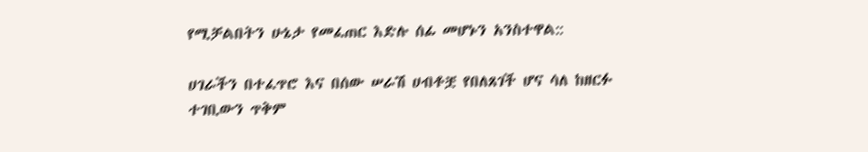የሚቻልበትን ሁኔታ የመፈጠር እድሉ ሰፊ መሆኑን አንስተዋል::

ሀገራችን በተፈጥሮ እና በሰው ሠራሽ ሀብቶቿ የበለጸገች ሆና ሳለ ከዘርፉ ተገቢውን ጥቅም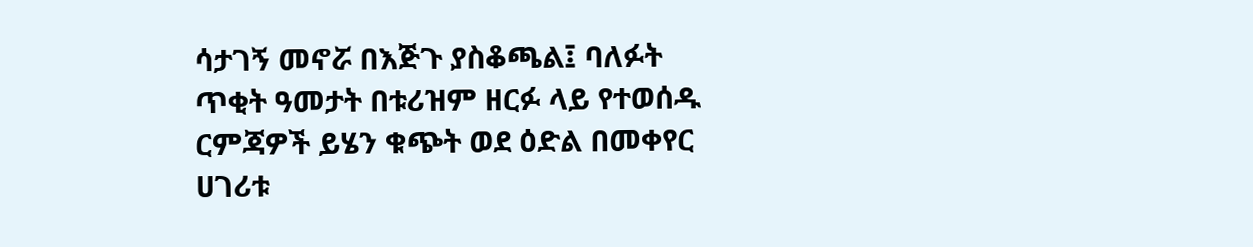ሳታገኝ መኖሯ በእጅጉ ያስቆጫል፤ ባለፉት ጥቂት ዓመታት በቱሪዝም ዘርፉ ላይ የተወሰዱ ርምጃዎች ይሄን ቁጭት ወደ ዕድል በመቀየር ሀገሪቱ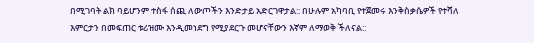በሚገባት ልክ ባይሆንም ተስፋ ሰጪ ለውጦችን እንድታይ አድርገዋታል:: በሁሉም አካባቢ የተጀመሩ እንቅስቃሴዎች የተሻለ እምርታን በመፍጠር ቱሪዝሙ እንዲመነደግ የሚያደርጉ መሆናቸውን እኛም ለማወቅ ችለናል::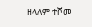ዘላለም ተሾመ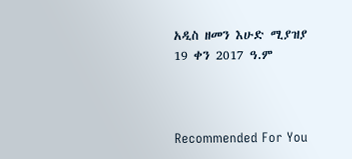አዲስ ዘመን እሁድ ሚያዝያ 19 ቀን 2017 ዓ.ም



Recommended For You